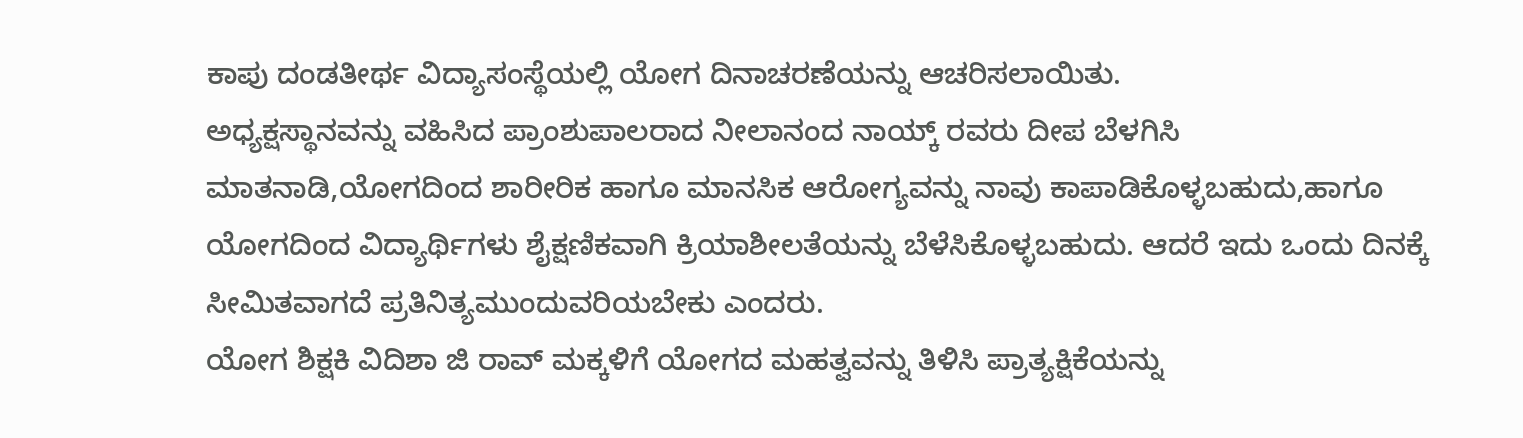ಕಾಪು ದಂಡತೀರ್ಥ ವಿದ್ಯಾಸಂಸ್ಥೆಯಲ್ಲಿ ಯೋಗ ದಿನಾಚರಣೆಯನ್ನು ಆಚರಿಸಲಾಯಿತು.
ಅಧ್ಯಕ್ಷಸ್ಥಾನವನ್ನು ವಹಿಸಿದ ಪ್ರಾಂಶುಪಾಲರಾದ ನೀಲಾನಂದ ನಾಯ್ಕ್ ರವರು ದೀಪ ಬೆಳಗಿಸಿ ಮಾತನಾಡಿ,ಯೋಗದಿಂದ ಶಾರೀರಿಕ ಹಾಗೂ ಮಾನಸಿಕ ಆರೋಗ್ಯವನ್ನು ನಾವು ಕಾಪಾಡಿಕೊಳ್ಳಬಹುದು,ಹಾಗೂ ಯೋಗದಿಂದ ವಿದ್ಯಾರ್ಥಿಗಳು ಶೈಕ್ಷಣಿಕವಾಗಿ ಕ್ರಿಯಾಶೀಲತೆಯನ್ನು ಬೆಳೆಸಿಕೊಳ್ಳಬಹುದು. ಆದರೆ ಇದು ಒಂದು ದಿನಕ್ಕೆ ಸೀಮಿತವಾಗದೆ ಪ್ರತಿನಿತ್ಯಮುಂದುವರಿಯಬೇಕು ಎಂದರು.
ಯೋಗ ಶಿಕ್ಷಕಿ ವಿದಿಶಾ ಜಿ ರಾವ್ ಮಕ್ಕಳಿಗೆ ಯೋಗದ ಮಹತ್ವವನ್ನು ತಿಳಿಸಿ ಪ್ರಾತ್ಯಕ್ಷಿಕೆಯನ್ನು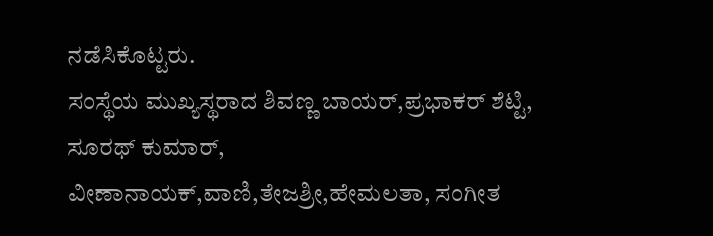ನಡೆಸಿಕೊಟ್ಟರು.
ಸಂಸ್ಥೆಯ ಮುಖ್ಯಸ್ಥರಾದ ಶಿವಣ್ಣ ಬಾಯರ್,ಪ್ರಭಾಕರ್ ಶೆಟ್ಟಿ, ಸೂರಥ್ ಕುಮಾರ್, ವೀಣಾನಾಯಕ್,ವಾಣಿ,ತೇಜಶ್ರೀ,ಹೇಮಲತಾ, ಸಂಗೀತ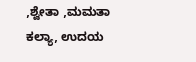,ಶ್ವೇತಾ ,ಮಮತಾ ಕಲ್ಯಾ, ಉದಯ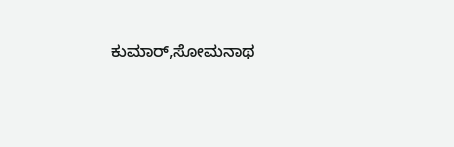ಕುಮಾರ್,ಸೋಮನಾಥ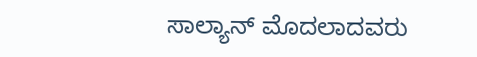ಸಾಲ್ಯಾನ್ ಮೊದಲಾದವರು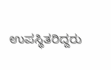ಉಪಸ್ಥಿತರಿದ್ದರು